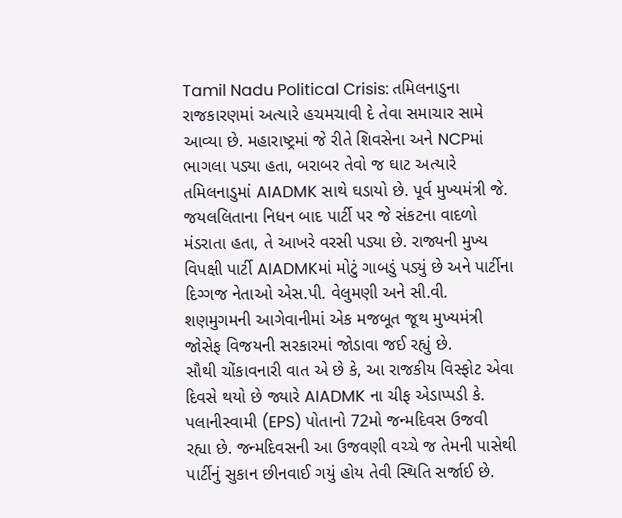Tamil Nadu Political Crisis: તમિલનાડુના રાજકારણમાં અત્યારે હચમચાવી દે તેવા સમાચાર સામે આવ્યા છે. મહારાષ્ટ્રમાં જે રીતે શિવસેના અને NCPમાં ભાગલા પડ્યા હતા, બરાબર તેવો જ ઘાટ અત્યારે તમિલનાડુમાં AIADMK સાથે ઘડાયો છે. પૂર્વ મુખ્યમંત્રી જે. જયલલિતાના નિધન બાદ પાર્ટી પર જે સંકટના વાદળો મંડરાતા હતા, તે આખરે વરસી પડ્યા છે. રાજ્યની મુખ્ય વિપક્ષી પાર્ટી AIADMKમાં મોટું ગાબડું પડ્યું છે અને પાર્ટીના દિગ્ગજ નેતાઓ એસ.પી. વેલુમણી અને સી.વી. શણમુગમની આગેવાનીમાં એક મજબૂત જૂથ મુખ્યમંત્રી જોસેફ વિજયની સરકારમાં જોડાવા જઈ રહ્યું છે.
સૌથી ચોંકાવનારી વાત એ છે કે, આ રાજકીય વિસ્ફોટ એવા દિવસે થયો છે જ્યારે AIADMK ના ચીફ એડાપ્પડી કે. પલાનીસ્વામી (EPS) પોતાનો 72મો જન્મદિવસ ઉજવી રહ્યા છે. જન્મદિવસની આ ઉજવણી વચ્ચે જ તેમની પાસેથી પાર્ટીનું સુકાન છીનવાઈ ગયું હોય તેવી સ્થિતિ સર્જાઈ છે.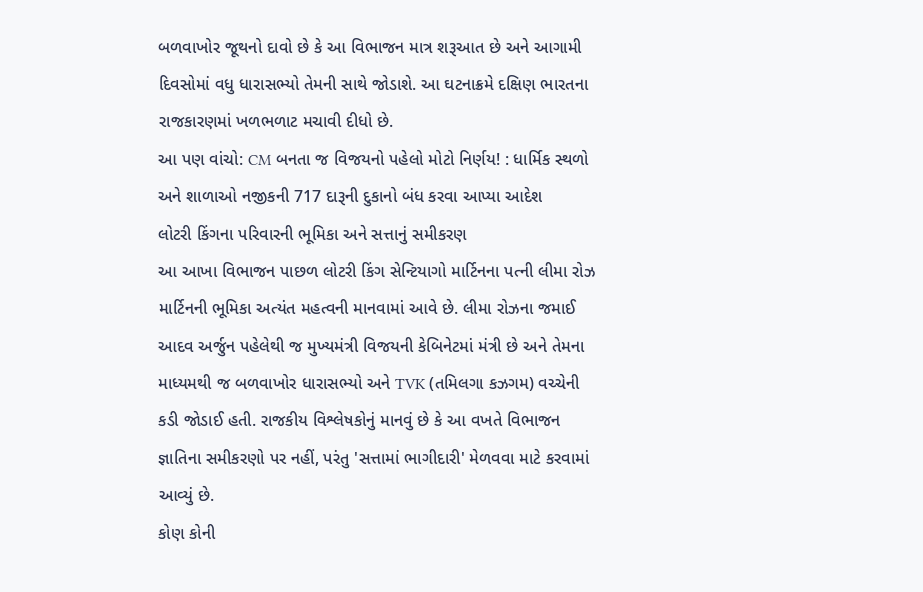બળવાખોર જૂથનો દાવો છે કે આ વિભાજન માત્ર શરૂઆત છે અને આગામી દિવસોમાં વધુ ધારાસભ્યો તેમની સાથે જોડાશે. આ ઘટનાક્રમે દક્ષિણ ભારતના રાજકારણમાં ખળભળાટ મચાવી દીધો છે.
આ પણ વાંચો: CM બનતા જ વિજયનો પહેલો મોટો નિર્ણય! : ધાર્મિક સ્થળો અને શાળાઓ નજીકની 717 દારૂની દુકાનો બંધ કરવા આપ્યા આદેશ
લોટરી કિંગના પરિવારની ભૂમિકા અને સત્તાનું સમીકરણ
આ આખા વિભાજન પાછળ લોટરી કિંગ સેન્ટિયાગો માર્ટિનના પત્ની લીમા રોઝ માર્ટિનની ભૂમિકા અત્યંત મહત્વની માનવામાં આવે છે. લીમા રોઝના જમાઈ આદવ અર્જુન પહેલેથી જ મુખ્યમંત્રી વિજયની કેબિનેટમાં મંત્રી છે અને તેમના માધ્યમથી જ બળવાખોર ધારાસભ્યો અને TVK (તમિલગા કઝગમ) વચ્ચેની કડી જોડાઈ હતી. રાજકીય વિશ્લેષકોનું માનવું છે કે આ વખતે વિભાજન જ્ઞાતિના સમીકરણો પર નહીં, પરંતુ 'સત્તામાં ભાગીદારી' મેળવવા માટે કરવામાં આવ્યું છે.
કોણ કોની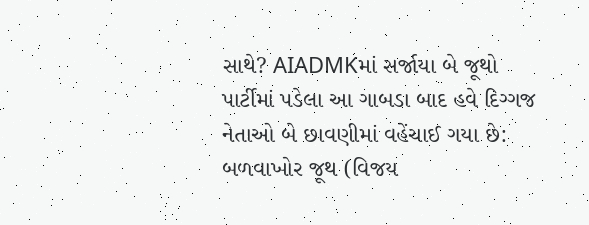સાથે? AIADMKમાં સર્જાયા બે જૂથો
પાર્ટીમાં પડેલા આ ગાબડા બાદ હવે દિગ્ગજ નેતાઓ બે છાવણીમાં વહેંચાઈ ગયા છે:
બળવાખોર જૂથ (વિજય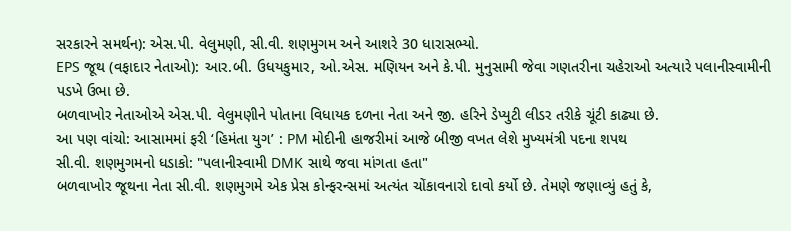સરકારને સમર્થન): એસ.પી. વેલુમણી, સી.વી. શણમુગમ અને આશરે 30 ધારાસભ્યો.
EPS જૂથ (વફાદાર નેતાઓ): આર.બી. ઉધયકુમાર, ઓ.એસ. મણિયન અને કે.પી. મુનુસામી જેવા ગણતરીના ચહેરાઓ અત્યારે પલાનીસ્વામીની પડખે ઉભા છે.
બળવાખોર નેતાઓએ એસ.પી. વેલુમણીને પોતાના વિધાયક દળના નેતા અને જી. હરિને ડેપ્યુટી લીડર તરીકે ચૂંટી કાઢ્યા છે.
આ પણ વાંચો: આસામમાં ફરી ‘હિમંતા યુગ’ : PM મોદીની હાજરીમાં આજે બીજી વખત લેશે મુખ્યમંત્રી પદના શપથ
સી.વી. શણમુગમનો ધડાકો: "પલાનીસ્વામી DMK સાથે જવા માંગતા હતા"
બળવાખોર જૂથના નેતા સી.વી. શણમુગમે એક પ્રેસ કોન્ફરન્સમાં અત્યંત ચોંકાવનારો દાવો કર્યો છે. તેમણે જણાવ્યું હતું કે,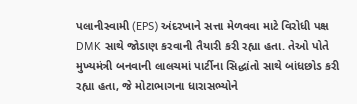પલાનીસ્વામી (EPS) અંદરખાને સત્તા મેળવવા માટે વિરોધી પક્ષ DMK સાથે જોડાણ કરવાની તૈયારી કરી રહ્યા હતા. તેઓ પોતે મુખ્યમંત્રી બનવાની લાલચમાં પાર્ટીના સિદ્ધાંતો સાથે બાંધછોડ કરી રહ્યા હતા, જે મોટાભાગના ધારાસભ્યોને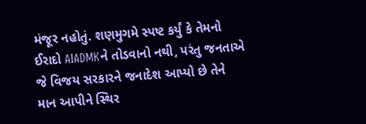મંજૂર નહોતું. શણમુગમે સ્પષ્ટ કર્યું કે તેમનો ઈરાદો AIADMKને તોડવાનો નથી, પરંતુ જનતાએ જે વિજય સરકારને જનાદેશ આપ્યો છે તેને માન આપીને સ્થિર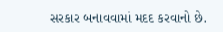સરકાર બનાવવામાં મદદ કરવાનો છે.